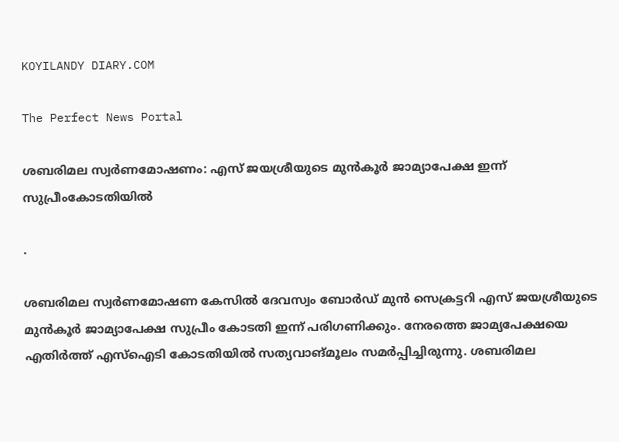KOYILANDY DIARY.COM

The Perfect News Portal

ശബരിമല സ്വർണമോഷണം: എസ് ജയശ്രീയുടെ മുൻകൂർ ജാമ്യാപേക്ഷ ഇന്ന് സുപ്രീംകോടതിയിൽ

.

ശബരിമല സ്വർണമോഷണ കേസിൽ ദേവസ്വം ബോർഡ് മുൻ സെക്രട്ടറി എസ് ജയശ്രീയുടെ മുൻകൂർ ജാമ്യാപേക്ഷ സുപ്രീം കോടതി ഇന്ന് പരിഗണിക്കും. നേരത്തെ ജാമ്യപേക്ഷയെ എതിർത്ത് എസ്ഐടി കോടതിയിൽ സത്യവാങ്മൂലം സമർപ്പിച്ചിരുന്നു. ശബരിമല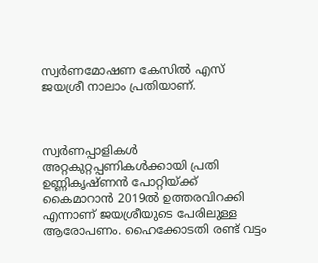സ്വർണമോഷണ കേസിൽ എസ് ജയശ്രീ നാലാം പ്രതിയാണ്.



സ്വർണപ്പാളികൾ അറ്റകുറ്റപ്പണികൾക്കായി പ്രതി ഉണ്ണികൃഷ്ണൻ പോറ്റിയ്ക്ക് കൈമാറാൻ 2019ൽ ഉത്തരവിറക്കി എന്നാണ് ജയശ്രീയുടെ പേരിലുള്ള ആരോപണം. ഹൈക്കോടതി രണ്ട് വട്ടം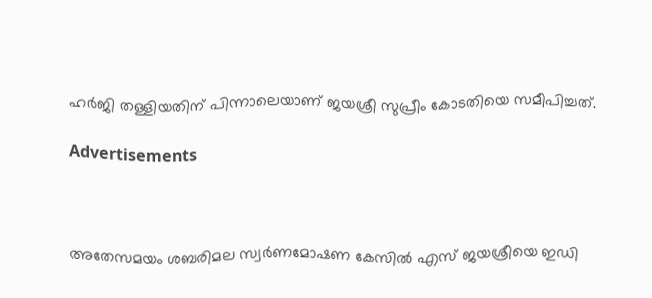ഹർജി തള്ളിയതിന് പിന്നാലെയാണ് ജയശ്രീ സുപ്രീം കോടതിയെ സമീപിച്ചത്.

Advertisements



അതേസമയം ശബരിമല സ്വർണമോഷണ കേസിൽ എസ്‌ ജയശ്രീയെ ഇഡി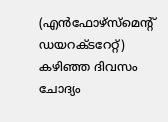(എൻഫോഴ്‌സ്‌മെന്റ്‌ ഡയറക്ടറേറ്റ്‌) ക‍ഴിഞ്ഞ ദിവസം ചോദ്യം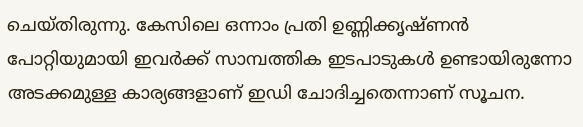ചെയ്തിരുന്നു. കേസിലെ ഒന്നാം പ്രതി ഉണ്ണിക്കൃഷ്ണന്‍ പോറ്റിയുമായി ഇവർക്ക്‌ സാമ്പത്തിക ഇടപാടുകൾ ഉണ്ടായിരുന്നോ അടക്കമുള്ള കാര്യങ്ങളാണ്‌ ഇഡി ചോദിച്ചതെന്നാണ്‌ സൂചന.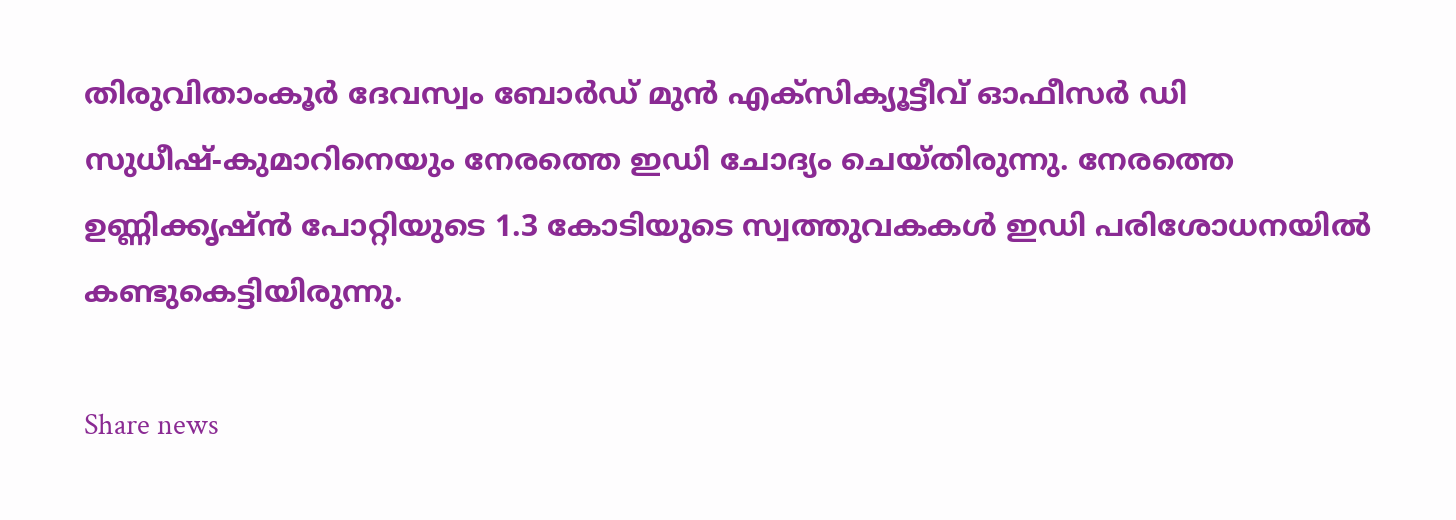തിരുവിതാംകൂർ ദേവസ്വം ബോർഡ്‌ മുൻ എക്സിക്യൂട്ടീവ് ഓഫീസർ ഡി സുധീഷ്‌-കുമാറിനെയും നേരത്തെ ഇഡി ചോദ്യം ചെയ്‌തിരുന്നു. നേരത്തെ ഉണ്ണിക്കൃഷ്‌ൻ പോറ്റിയുടെ 1.3 കോടിയുടെ സ്വത്തുവകകൾ ഇഡി പരിശോധനയിൽ കണ്ടുകെട്ടിയിരുന്നു.

Share news